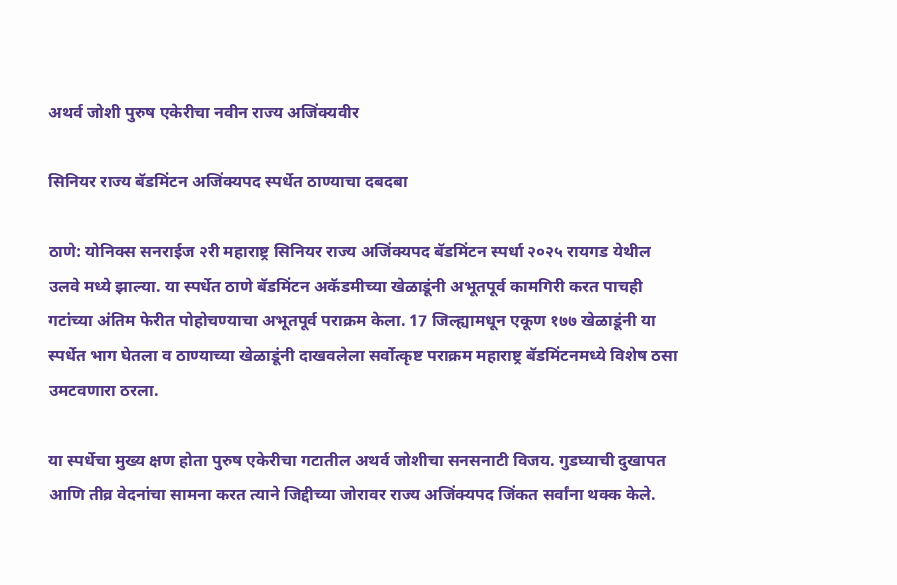अथर्व जोशी पुरुष एकेरीचा नवीन राज्य अजिंक्यवीर

सिनियर राज्य बॅडमिंटन अजिंक्यपद स्पर्धेत ठाण्याचा दबदबा

ठाणे: योनिक्स सनराईज २री महाराष्ट्र सिनियर राज्य अजिंक्यपद बॅडमिंटन स्पर्धा २०२५ रायगड येथील उलवे मध्ये झाल्या. या स्पर्धेत ठाणे बॅडमिंटन अकॅडमीच्या खेळाडूंनी अभूतपूर्व कामगिरी करत पाचही गटांच्या अंतिम फेरीत पोहोचण्याचा अभूतपूर्व पराक्रम केला. 17 जिल्ह्यामधून एकूण १७७ खेळाडूंनी या स्पर्धेत भाग घेतला व ठाण्याच्या खेळाडूंनी दाखवलेला सर्वोत्कृष्ट पराक्रम महाराष्ट्र बॅडमिंटनमध्ये विशेष ठसा उमटवणारा ठरला.

या स्पर्धेचा मुख्य क्षण होता पुरुष एकेरीचा गटातील अथर्व जोशीचा सनसनाटी विजय. गुडघ्याची दुखापत आणि तीव्र वेदनांचा सामना करत त्याने जिद्दीच्या जोरावर राज्य अजिंक्यपद जिंकत सर्वांना थक्क केले.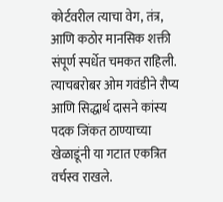कोर्टवरील त्याचा वेग, तंत्र, आणि कठोर मानसिक शक्ती संपूर्ण स्पर्धेत चमकत राहिली. त्याचबरोबर ओम गवंडीने रौप्य आणि सिद्धार्थ दासने कांस्य पदक जिंकत ठाण्याच्या खेळाडूंनी या गटात एकत्रित वर्चस्व राखले.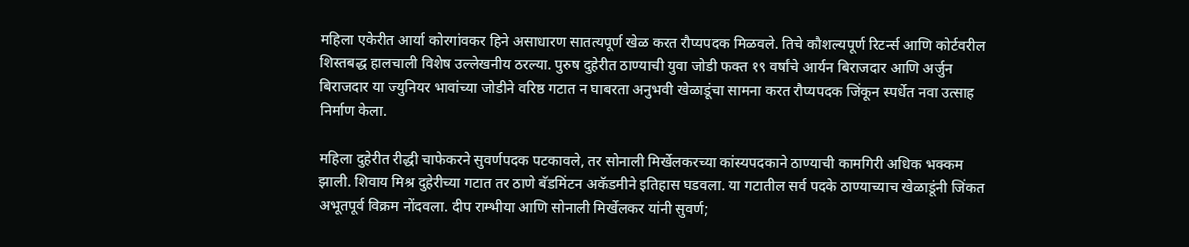महिला एकेरीत आर्या कोरगांवकर हिने असाधारण सातत्यपूर्ण खेळ करत रौप्यपदक मिळवले. तिचे कौशल्यपूर्ण रिटर्न्स आणि कोर्टवरील शिस्तबद्ध हालचाली विशेष उल्लेखनीय ठरल्या. पुरुष दुहेरीत ठाण्याची युवा जोडी फक्त १९ वर्षांचे आर्यन बिराजदार आणि अर्जुन बिराजदार या ज्युनियर भावांच्या जोडीने वरिष्ठ गटात न घाबरता अनुभवी खेळाडूंचा सामना करत रौप्यपदक जिंकून स्पर्धेत नवा उत्साह निर्माण केला.

महिला दुहेरीत रीद्धी चाफेकरने सुवर्णपदक पटकावले, तर सोनाली मिर्खेलकरच्या कांस्यपदकाने ठाण्याची कामगिरी अधिक भक्कम झाली. शिवाय मिश्र दुहेरीच्या गटात तर ठाणे बॅडमिंटन अकॅडमीने इतिहास घडवला. या गटातील सर्व पदके ठाण्याच्याच खेळाडूंनी जिंकत अभूतपूर्व विक्रम नोंदवला. दीप राम्भीया आणि सोनाली मिर्खेलकर यांनी सुवर्ण;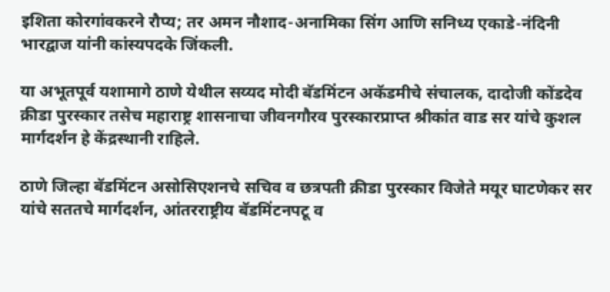इशिता कोरगांवकरने रौप्य; तर अमन नौशाद-अनामिका सिंग आणि सनिध्य एकाडे-नंदिनी भारद्वाज यांनी कांस्यपदके जिंकली.

या अभूतपूर्व यशामागे ठाणे येथील सय्यद मोदी बॅडमिंटन अकॅडमीचे संचालक, दादोजी कोंडदेव क्रीडा पुरस्कार तसेच महाराष्ट्र शासनाचा जीवनगौरव पुरस्कारप्राप्त श्रीकांत वाड सर यांचे कुशल मार्गदर्शन हे केंद्रस्थानी राहिले.

ठाणे जिल्हा बॅडमिंटन असोसिएशनचे सचिव व छत्रपती क्रीडा पुरस्कार विजेते मयूर घाटणेकर सर यांचे सततचे मार्गदर्शन, आंतरराष्ट्रीय बॅडमिंटनपटू व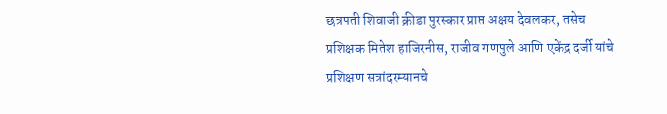छत्रपती शिवाजी क्रीडा पुरस्कार प्राप्त अक्षय देवलकर, तसेच प्रशिक्षक मितेश हाजिरनीस, राजीव गणपुले आणि एकेंद्र दर्जी यांचे प्रशिक्षण सत्रांदरम्यानचे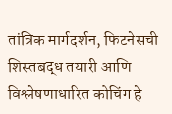तांत्रिक मार्गदर्शन, फिटनेसची शिस्तबद्ध तयारी आणि विश्लेषणाधारित कोचिंग हे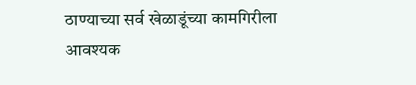ठाण्याच्या सर्व खेळाडूंच्या कामगिरीला आवश्यक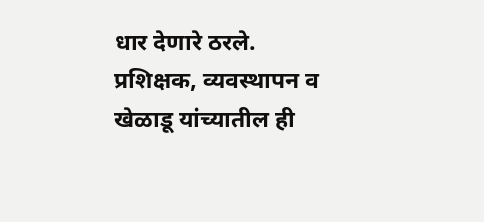धार देणारे ठरले. प्रशिक्षक, व्यवस्थापन व खेळाडू यांच्यातील ही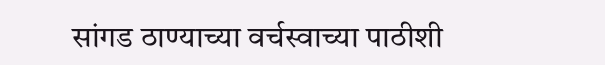सांगड ठाण्याच्या वर्चस्वाच्या पाठीशी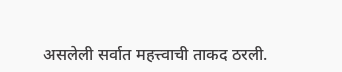असलेली सर्वात महत्त्वाची ताकद ठरली.